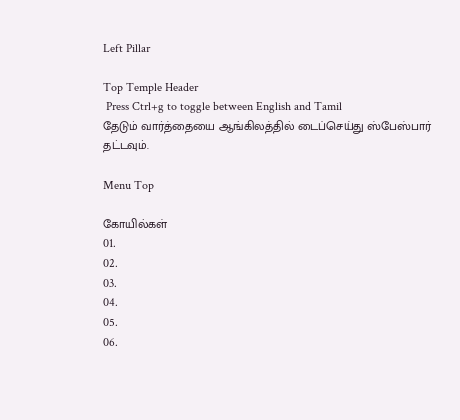Left Pillar

Top Temple Header
 Press Ctrl+g to toggle between English and Tamil
தேடும் வார்த்தையை ஆங்கிலத்தில் டைப்செய்து ஸ்பேஸ்பார் தட்டவும்.

Menu Top

கோயில்கள்
01.
02.
03.
04.
05.
06.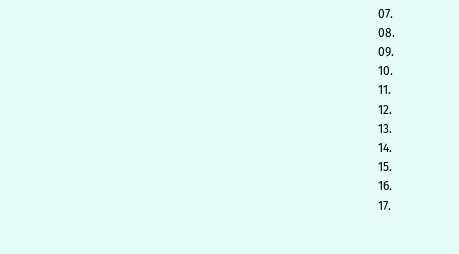07.
08.
09.
10.
11.
12.
13.
14.
15.
16.
17.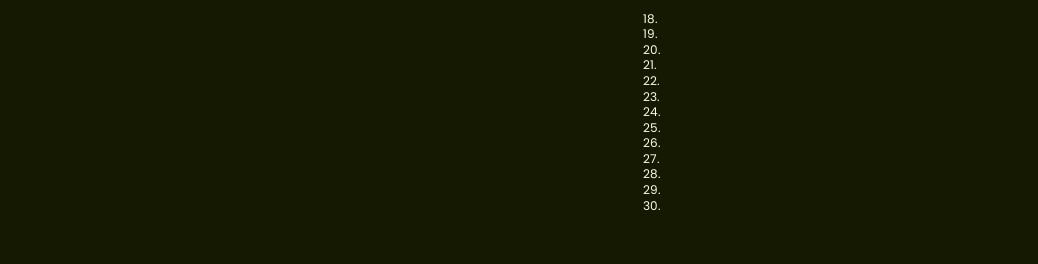18.
19.
20.
21.
22.
23.
24.
25.
26.
27.
28.
29.
30.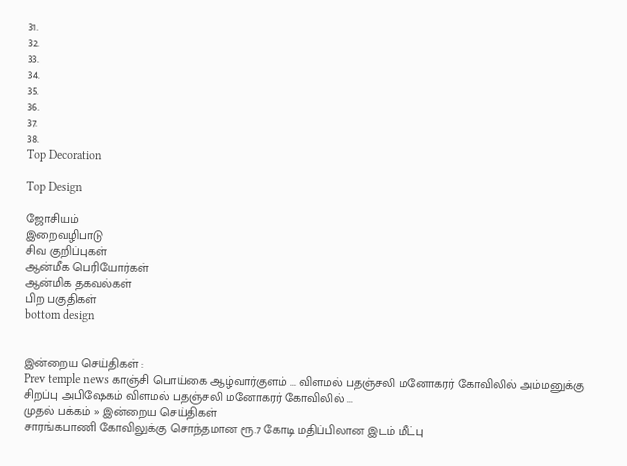31.
32.
33.
34.
35.
36.
37.
38.
Top Decoration

Top Design

ஜோசியம்
இறைவழிபாடு
சிவ குறிப்புகள்
ஆன்மீக பெரியோர்கள்
ஆன்மிக தகவல்கள்
பிற பகுதிகள்
bottom design


இன்றைய செய்திகள் :
Prev temple news காஞ்சி பொய்கை ஆழ்வார்குளம் ... விளமல் பதஞ்சலி மனோகரர் கோவிலில் அம்மனுக்கு சிறப்பு அபிஷேகம் விளமல் பதஞ்சலி மனோகரர் கோவிலில் ...
முதல் பக்கம் » இன்றைய செய்திகள்
சாரங்கபாணி கோவிலுக்கு சொந்தமான ரூ.7 கோடி மதிப்பிலான இடம் மீட்பு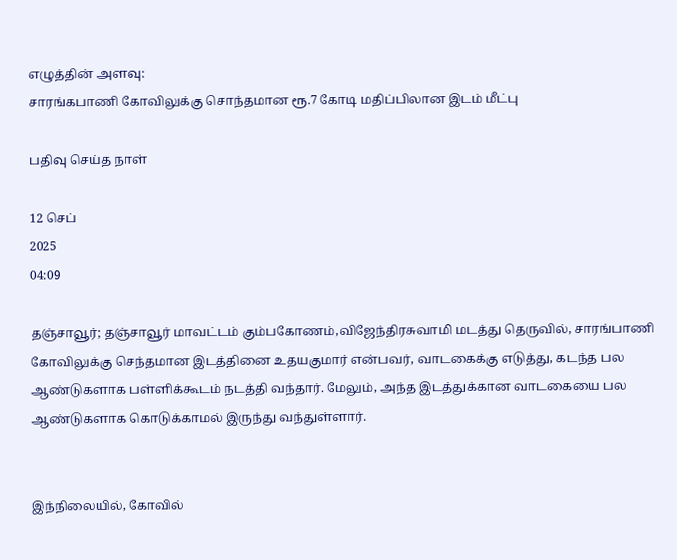எழுத்தின் அளவு:
சாரங்கபாணி கோவிலுக்கு சொந்தமான ரூ.7 கோடி மதிப்பிலான இடம் மீட்பு

பதிவு செய்த நாள்

12 செப்
2025
04:09

தஞ்சாவூர்; தஞ்சாவூர் மாவட்டம் கும்பகோணம்,விஜேந்திரசுவாமி மடத்து தெருவில், சாரங்பாணி கோவிலுக்கு செந்தமான இடத்தினை உதயகுமார் என்பவர், வாடகைக்கு எடுத்து, கடந்த பல ஆண்டுகளாக பள்ளிக்கூடம் நடத்தி வந்தார். மேலும், அந்த இடத்துக்கான வாடகையை பல ஆண்டுகளாக கொடுக்காமல் இருந்து வந்துள்ளார்.


இந்நிலையில், கோவில்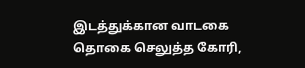இடத்துக்கான வாடகை தொகை செலுத்த கோரி,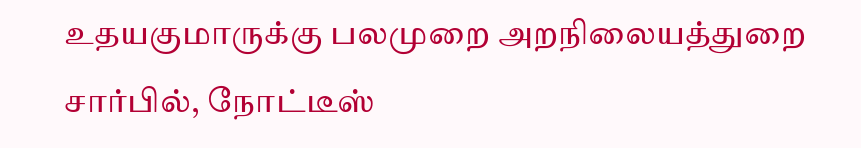உதயகுமாருக்கு பலமுறை அறநிலையத்துறை சார்பில், நோட்டீஸ்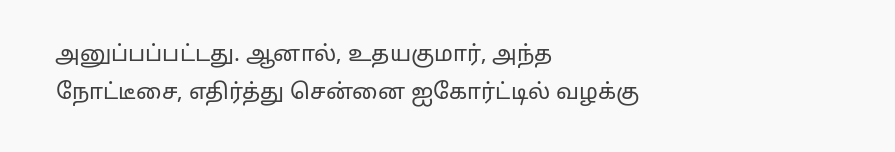அனுப்பப்பட்டது. ஆனால், உதயகுமார், அந்த நோட்டீசை, எதிர்த்து சென்னை ஐகோர்ட்டில் வழக்கு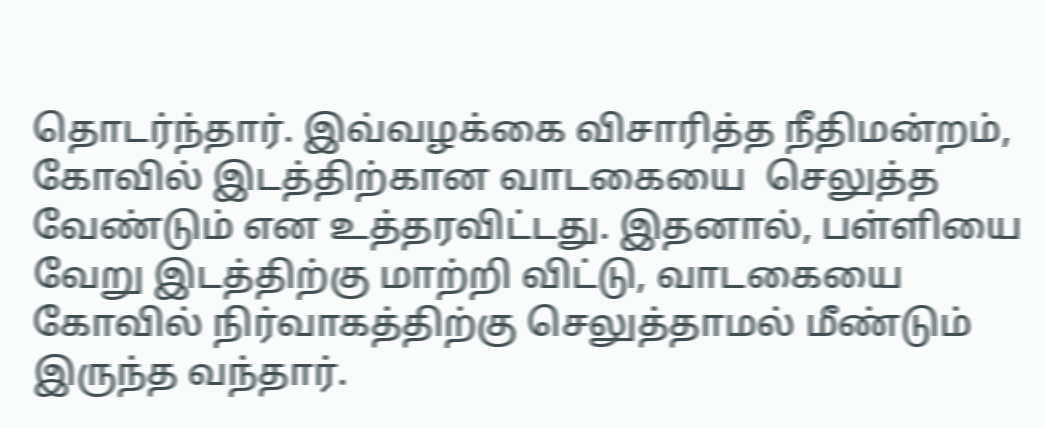தொடர்ந்தார். இவ்வழக்கை விசாரித்த நீதிமன்றம், கோவில் இடத்திற்கான வாடகையை  செலுத்த வேண்டும் என உத்தரவிட்டது. இதனால், பள்ளியை வேறு இடத்திற்கு மாற்றி விட்டு, வாடகையை கோவில் நிர்வாகத்திற்கு செலுத்தாமல் மீண்டும் இருந்த வந்தார்.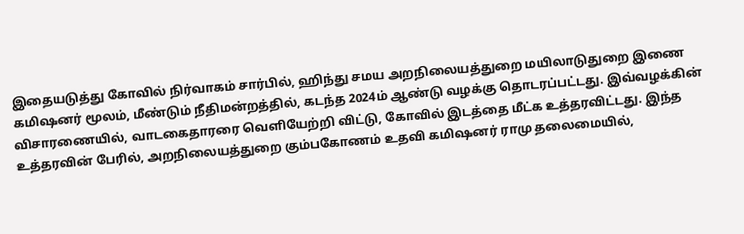இதையடுத்து கோவில் நிர்வாகம் சார்பில், ஹிந்து சமய அறநிலையத்துறை மயிலாடுதுறை இணை கமிஷனர் மூலம், மீண்டும் நீதிமன்றத்தில், கடந்த 2024ம் ஆண்டு வழக்கு தொடரப்பட்டது. இவ்வழக்கின் விசாரணையில், வாடகைதாரரை வெளியேற்றி விட்டு, கோவில் இடத்தை மீட்க உத்தரவிட்டது. இந்த உத்தரவின் பேரில், அறநிலையத்துறை கும்பகோணம் உதவி கமிஷனர் ராமு தலைமையில்,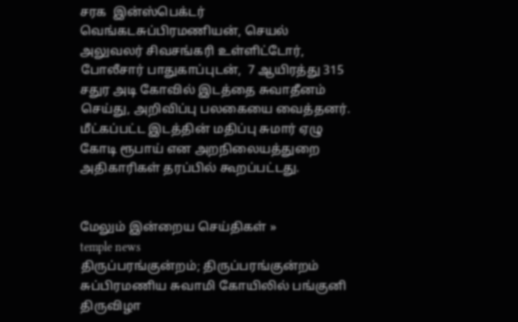சரக  இன்ஸ்பெக்டர் வெங்கடசுப்பிரமணியன், செயல் அலுவலர் சிவசங்கரி உள்ளிட்டோர், போலீசார் பாதுகாப்புடன்,  7 ஆயிரத்து 315 சதுர அடி கோவில் இடத்தை சுவாதீனம் செய்து, அறிவிப்பு பலகையை வைத்தனர். மீட்கப்பட்ட இடத்தின் மதிப்பு சுமார் ஏழு கோடி ரூபாய் என அறநிலையத்துறை அதிகாரிகள் தரப்பில் கூறப்பட்டது.


மேலும் இன்றைய செய்திகள் »
temple news
திருப்பரங்குன்றம்; திருப்பரங்குன்றம் சுப்பிரமணிய சுவாமி கோயிலில் பங்குனி திருவிழா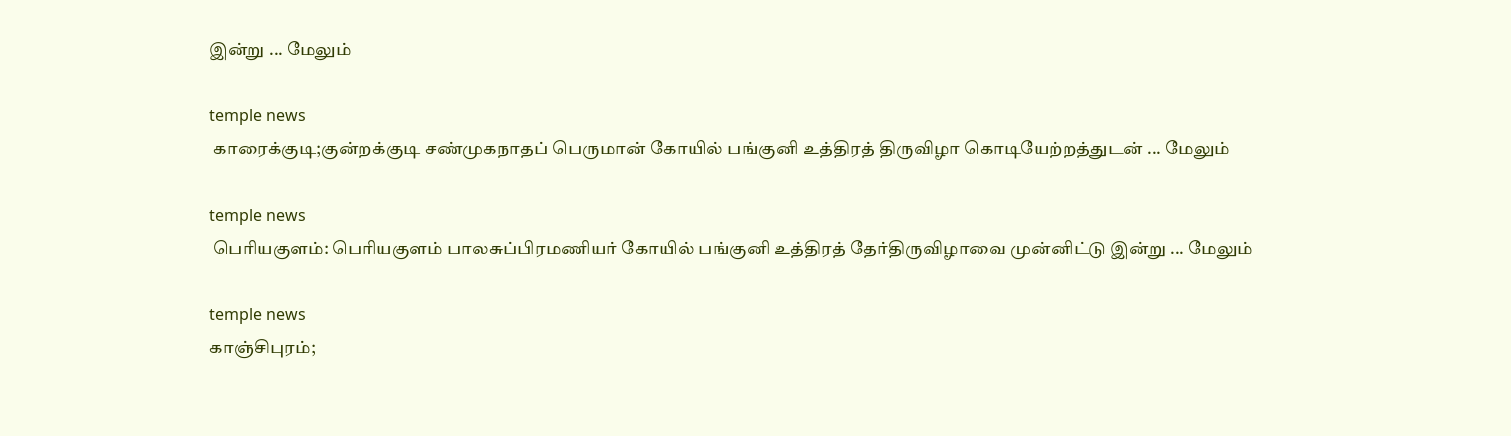இன்று ... மேலும்

temple news
 காரைக்குடி;குன்றக்குடி சண்முகநாதப் பெருமான் கோயில் பங்குனி உத்திரத் திருவிழா கொடியேற்றத்துடன் ... மேலும்

temple news
 பெரியகுளம்: பெரியகுளம் பாலசுப்பிரமணியர் கோயில் பங்குனி உத்திரத் தேர்திருவிழாவை முன்னிட்டு இன்று ... மேலும்

temple news
காஞ்சிபுரம்;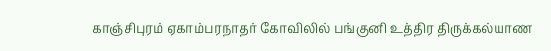காஞ்சிபுரம் ஏகாம்பரநாதர் கோவிலில் பங்குனி உத்திர திருக்கல்யாண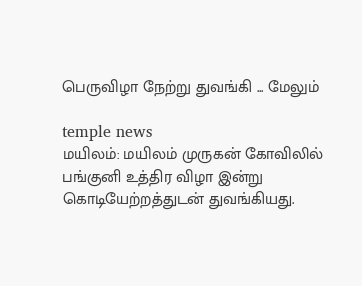பெருவிழா நேற்று துவங்கி ... மேலும்

temple news
மயிலம்: மயிலம் முருகன் கோவிலில் பங்குனி உத்திர விழா இன்று கொடியேற்றத்துடன் துவங்கியது.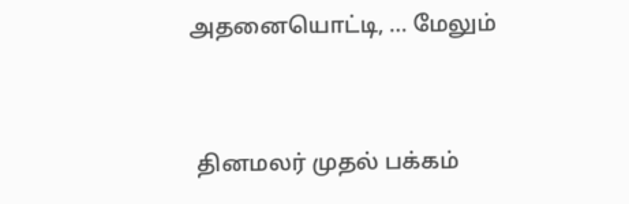அதனையொட்டி, ... மேலும்


 தினமலர் முதல் பக்கம்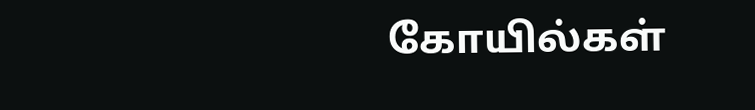கோயில்கள்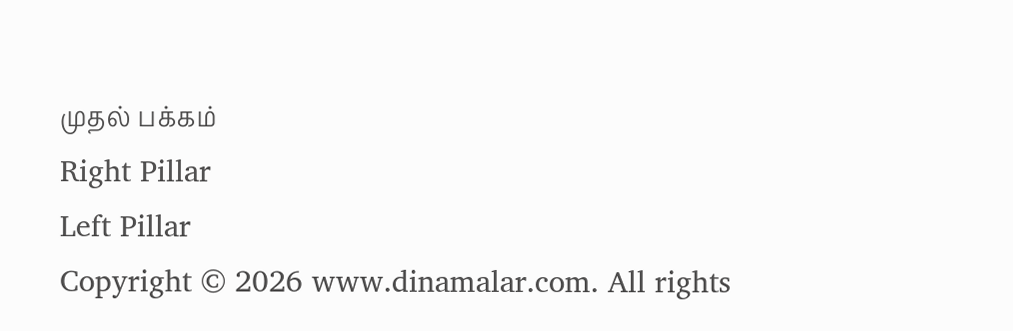முதல் பக்கம்
Right Pillar
Left Pillar
Copyright © 2026 www.dinamalar.com. All rights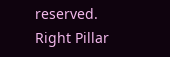reserved.
Right Pillar